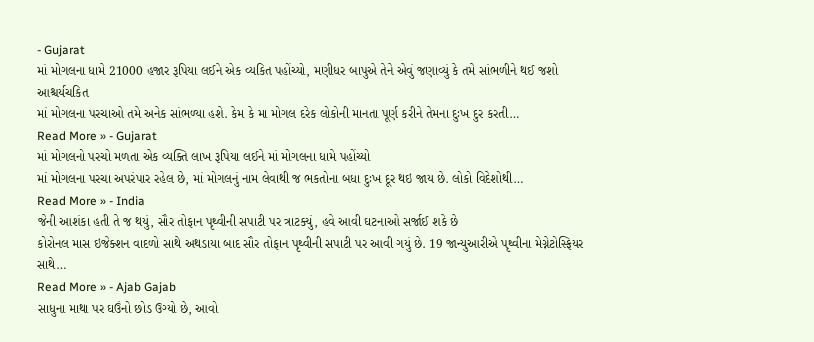- Gujarat
માં મોગલના ધામે 21000 હજાર રૂપિયા લઈને એક વ્યકિત પહોંચ્યો, મણીધર બાપુએ તેને એવું જણાવ્યું કે તમે સાંભળીને થઈ જશો આશ્ચર્યચકિત
માં મોગલના પરચાઓ તમે અનેક સાંભળ્યા હશે. કેમ કે મા મોગલ દરેક લોકોની માનતા પૂર્ણ કરીને તેમના દુઃખ દુર કરતી…
Read More » - Gujarat
માં મોગલનો પરચો મળતા એક વ્યક્તિ લાખ રૂપિયા લઈને માં મોગલના ધામે પહોંચ્યો
માં મોગલના પરચા અપરંપાર રહેલ છે, માં મોગલનું નામ લેવાથી જ ભકતોના બધા દુઃખ દૂર થઇ જાય છે. લોકો વિદેશોથી…
Read More » - India
જેની આશંકા હતી તે જ થયું, સૌર તોફાન પૃથ્વીની સપાટી પર ત્રાટક્યું, હવે આવી ઘટનાઓ સર્જાઈ શકે છે
કોરોનલ માસ ઇજેક્શન વાદળો સાથે અથડાયા બાદ સૌર તોફાન પૃથ્વીની સપાટી પર આવી ગયું છે. 19 જાન્યુઆરીએ પૃથ્વીના મેગ્નેટોસ્ફિયર સાથે…
Read More » - Ajab Gajab
સાધુના માથા પર ઘઉંનો છોડ ઉગ્યો છે, આવો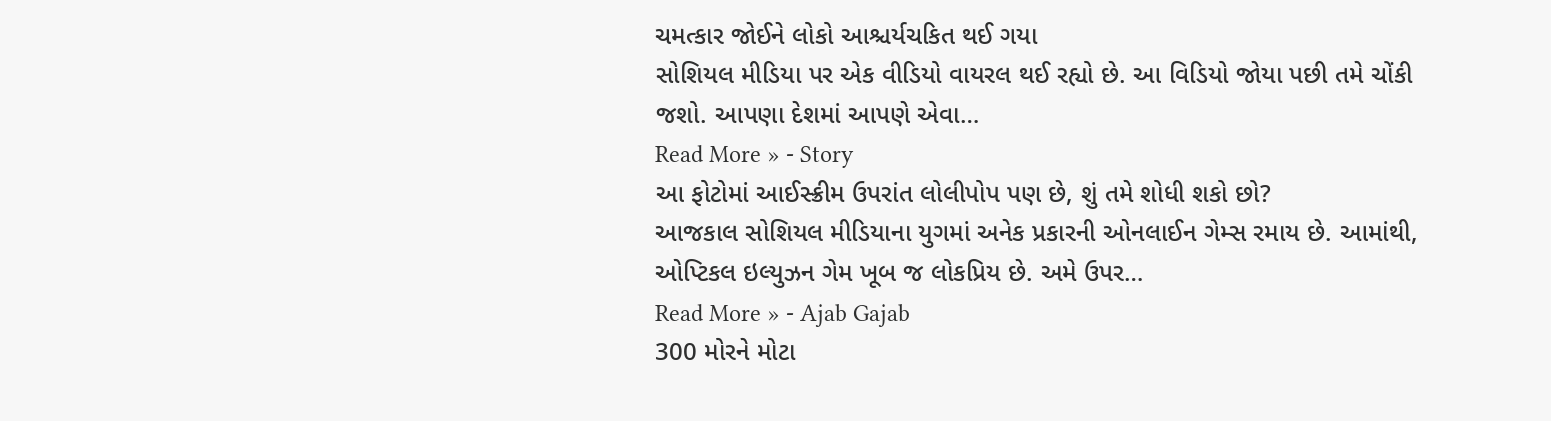ચમત્કાર જોઈને લોકો આશ્ચર્યચકિત થઈ ગયા
સોશિયલ મીડિયા પર એક વીડિયો વાયરલ થઈ રહ્યો છે. આ વિડિયો જોયા પછી તમે ચોંકી જશો. આપણા દેશમાં આપણે એવા…
Read More » - Story
આ ફોટોમાં આઈસ્ક્રીમ ઉપરાંત લોલીપોપ પણ છે, શું તમે શોધી શકો છો?
આજકાલ સોશિયલ મીડિયાના યુગમાં અનેક પ્રકારની ઓનલાઈન ગેમ્સ રમાય છે. આમાંથી, ઓપ્ટિકલ ઇલ્યુઝન ગેમ ખૂબ જ લોકપ્રિય છે. અમે ઉપર…
Read More » - Ajab Gajab
300 મોરને મોટા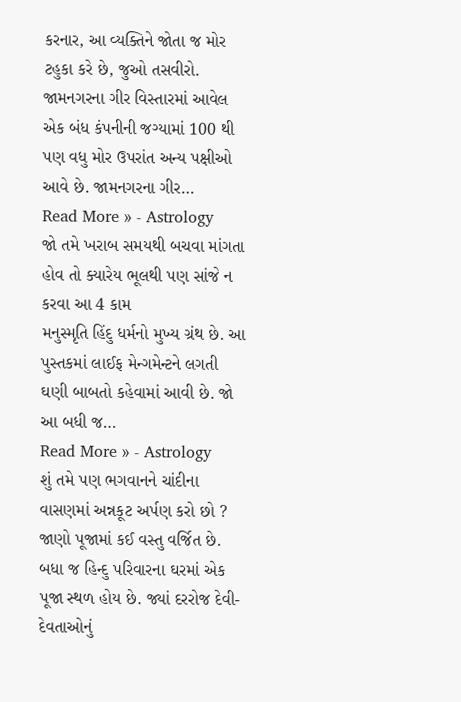કરનાર, આ વ્યક્તિને જોતા જ મોર ટહુકા કરે છે, જુઓ તસવીરો.
જામનગરના ગીર વિસ્તારમાં આવેલ એક બંધ કંપનીની જગ્યામાં 100 થી પણ વધુ મોર ઉપરાંત અન્ય પક્ષીઓ આવે છે. જામનગરના ગીર…
Read More » - Astrology
જો તમે ખરાબ સમયથી બચવા માંગતા હોવ તો ક્યારેય ભૂલથી પણ સાંજે ન કરવા આ 4 કામ
મનુસ્મૃતિ હિંદુ ધર્મનો મુખ્ય ગ્રંથ છે. આ પુસ્તકમાં લાઈફ મેન્ગમેન્ટને લગતી ઘણી બાબતો કહેવામાં આવી છે. જો આ બધી જ…
Read More » - Astrology
શું તમે પણ ભગવાનને ચાંદીના વાસણમાં અન્નકૂટ અર્પણ કરો છો ? જાણો પૂજામાં કઈ વસ્તુ વર્જિત છે.
બધા જ હિન્દુ પરિવારના ઘરમાં એક પૂજા સ્થળ હોય છે. જ્યાં દરરોજ દેવી-દેવતાઓનું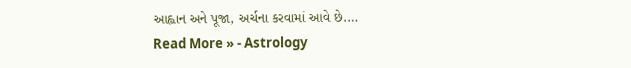આહ્વાન અને પૂજા, અર્ચના કરવામાં આવે છે.…
Read More » - Astrology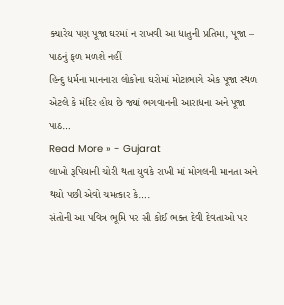ક્યારેય પણ પૂજા ઘરમાં ન રાખવી આ ધાતુની પ્રતિમા, પૂજા – પાઠનું ફળ મળશે નહીં
હિન્દુ ધર્મના માનનારા લોકોના ઘરોમાં મોટાભાગે એક પૂજા સ્થળ એટલે કે મંદિર હોય છે જ્યાં ભગવાનની આરાધના અને પૂજા પાઠ…
Read More » - Gujarat
લાખો રૂપિયાની ચોરી થતા યુવકે રાખી માં મોગલની માનતા અને થયો પછી એવો ચમત્કાર કે….
સંતોની આ પવિત્ર ભૂમિ પર સૌ કોઈ ભક્ત દેવી દેવતાઓ પર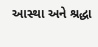આસ્થા અને શ્રદ્ધા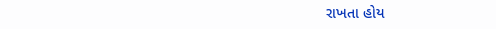રાખતા હોય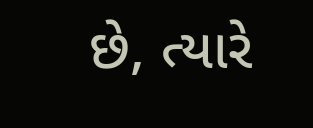છે, ત્યારે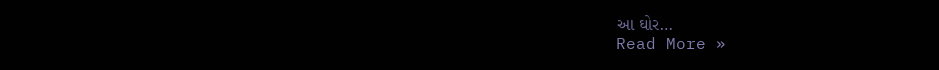આ ઘોર…
Read More »